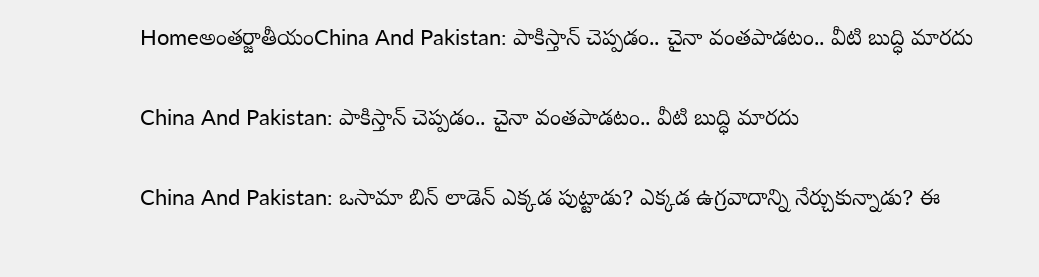Homeఅంతర్జాతీయంChina And Pakistan: పాకిస్తాన్ చెప్పడం.. చైనా వంతపాడటం.. వీటి బుద్ధి మారదు

China And Pakistan: పాకిస్తాన్ చెప్పడం.. చైనా వంతపాడటం.. వీటి బుద్ధి మారదు

China And Pakistan: ఒసామా బిన్ లాడెన్ ఎక్కడ పుట్టాడు? ఎక్కడ ఉగ్రవాదాన్ని నేర్చుకున్నాడు? ఈ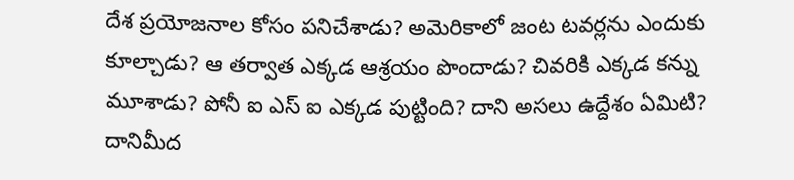దేశ ప్రయోజనాల కోసం పనిచేశాడు? అమెరికాలో జంట టవర్లను ఎందుకు కూల్చాడు? ఆ తర్వాత ఎక్కడ ఆశ్రయం పొందాడు? చివరికి ఎక్కడ కన్ను మూశాడు? పోనీ ఐ ఎస్ ఐ ఎక్కడ పుట్టింది? దాని అసలు ఉద్దేశం ఏమిటి? దానిమీద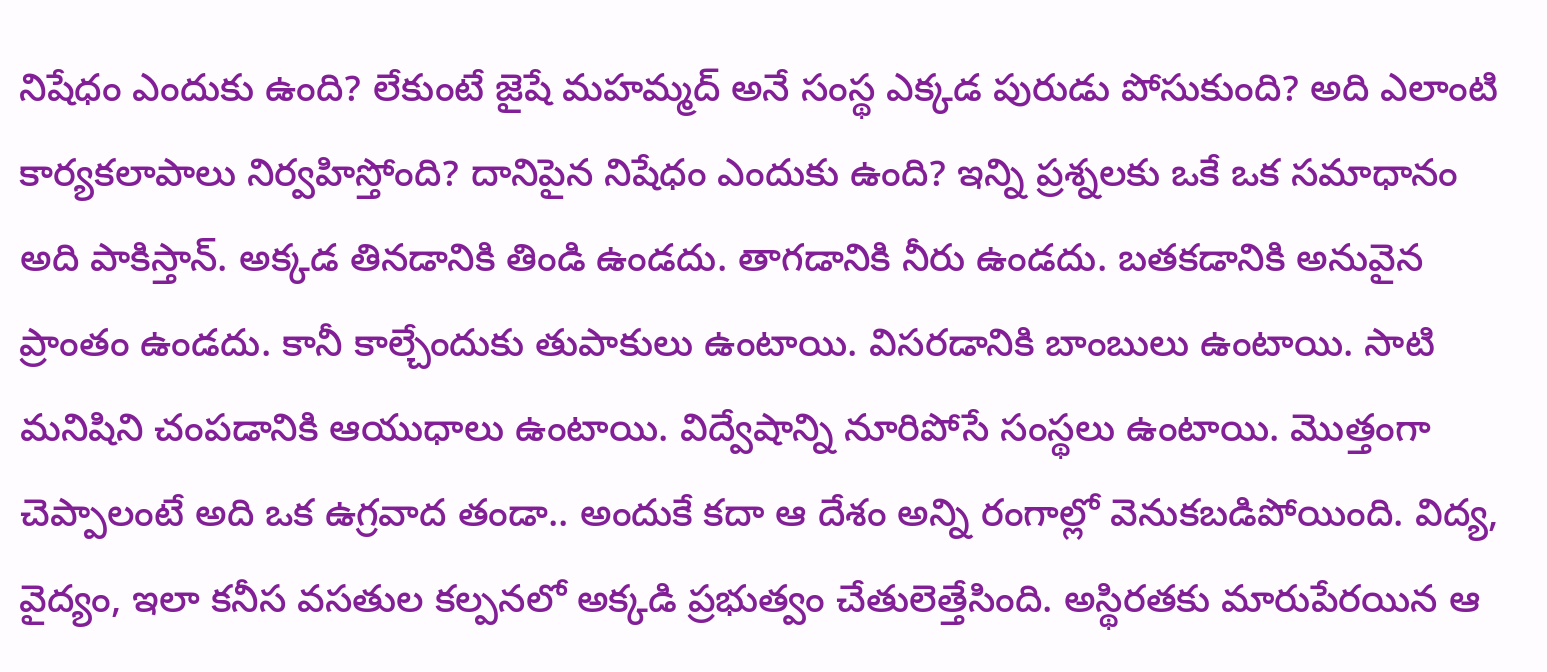నిషేధం ఎందుకు ఉంది? లేకుంటే జైషే మహమ్మద్ అనే సంస్థ ఎక్కడ పురుడు పోసుకుంది? అది ఎలాంటి కార్యకలాపాలు నిర్వహిస్తోంది? దానిపైన నిషేధం ఎందుకు ఉంది? ఇన్ని ప్రశ్నలకు ఒకే ఒక సమాధానం అది పాకిస్తాన్. అక్కడ తినడానికి తిండి ఉండదు. తాగడానికి నీరు ఉండదు. బతకడానికి అనువైన ప్రాంతం ఉండదు. కానీ కాల్చేందుకు తుపాకులు ఉంటాయి. విసరడానికి బాంబులు ఉంటాయి. సాటి మనిషిని చంపడానికి ఆయుధాలు ఉంటాయి. విద్వేషాన్ని నూరిపోసే సంస్థలు ఉంటాయి. మొత్తంగా చెప్పాలంటే అది ఒక ఉగ్రవాద తండా.. అందుకే కదా ఆ దేశం అన్ని రంగాల్లో వెనుకబడిపోయింది. విద్య, వైద్యం, ఇలా కనీస వసతుల కల్పనలో అక్కడి ప్రభుత్వం చేతులెత్తేసింది. అస్థిరతకు మారుపేరయిన ఆ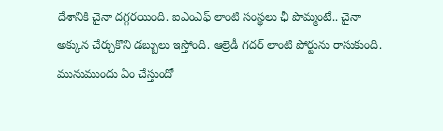దేశానికి చైనా దగ్గరయింది. ఐఎంఎఫ్ లాంటి సంస్థలు ఛీ పొమ్మంటే.. చైనా అక్కున చేర్చుకొని డబ్బులు ఇస్తోంది. ఆల్రెడీ గదర్ లాంటి పోర్టును రాసుకుంది. మునుముందు ఏం చేస్తుందో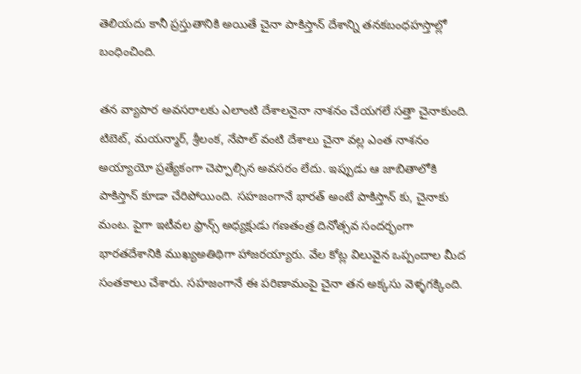తెలియదు కానీ ప్రస్తుతానికి అయితే చైనా పాకిస్తాన్ దేశాన్ని తనకబంధహస్తాల్లో బంధించింది.

తన వ్యాపార అవసరాలకు ఎలాంటి దేశాలనైనా నాశనం చేయగలే సత్తా చైనాకుంది. టిబెట్, మయన్మార్, శ్రీలంక, నేపాల్ వంటి దేశాలు చైనా వల్ల ఎంత నాశనం అయ్యాయో ప్రత్యేకంగా చెప్పాల్సిన అవసరం లేదు. ఇప్పుడు ఆ జాబితాలోకి పాకిస్తాన్ కూడా చేరిపోయింది. సహజంగానే భారత్ అంటే పాకిస్తాన్ కు, చైనాకు మంట. పైగా ఇటీవల ఫ్రాన్స్ అధ్యక్షుడు గణతంత్ర దినోత్సవ సందర్భంగా భారతదేశానికి ముఖ్యఅతిథిగా హాజరయ్యారు. వేల కోట్ల విలువైన ఒప్పందాల మీద సంతకాలు చేశారు. సహజంగానే ఈ పరిణామంపై చైనా తన అక్కసు వెళ్ళగక్కింది.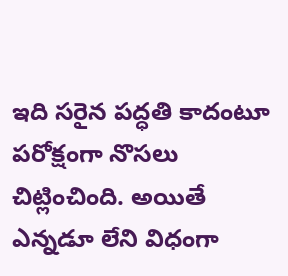ఇది సరైన పద్ధతి కాదంటూ పరోక్షంగా నొసలు చిట్లించింది. అయితే ఎన్నడూ లేని విధంగా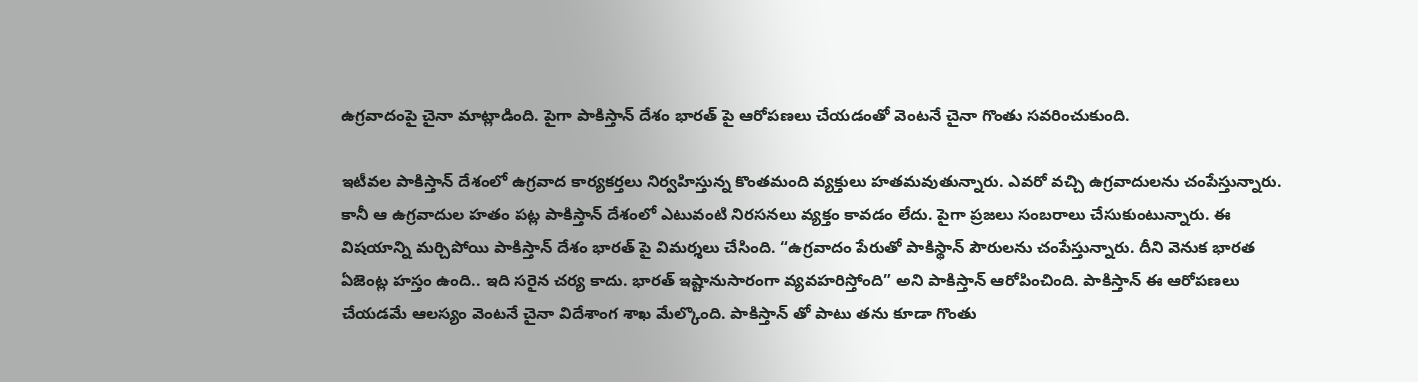ఉగ్రవాదంపై చైనా మాట్లాడింది. పైగా పాకిస్తాన్ దేశం భారత్ పై ఆరోపణలు చేయడంతో వెంటనే చైనా గొంతు సవరించుకుంది.

ఇటీవల పాకిస్తాన్ దేశంలో ఉగ్రవాద కార్యకర్తలు నిర్వహిస్తున్న కొంతమంది వ్యక్తులు హతమవుతున్నారు. ఎవరో వచ్చి ఉగ్రవాదులను చంపేస్తున్నారు. కానీ ఆ ఉగ్రవాదుల హతం పట్ల పాకిస్తాన్ దేశంలో ఎటువంటి నిరసనలు వ్యక్తం కావడం లేదు. పైగా ప్రజలు సంబరాలు చేసుకుంటున్నారు. ఈ విషయాన్ని మర్చిపోయి పాకిస్తాన్ దేశం భారత్ పై విమర్శలు చేసింది. “ఉగ్రవాదం పేరుతో పాకిస్థాన్ పౌరులను చంపేస్తున్నారు. దీని వెనుక భారత ఏజెంట్ల హస్తం ఉంది.. ఇది సరైన చర్య కాదు. భారత్ ఇష్టానుసారంగా వ్యవహరిస్తోంది” అని పాకిస్తాన్ ఆరోపించింది. పాకిస్తాన్ ఈ ఆరోపణలు చేయడమే ఆలస్యం వెంటనే చైనా విదేశాంగ శాఖ మేల్కొంది. పాకిస్తాన్ తో పాటు తను కూడా గొంతు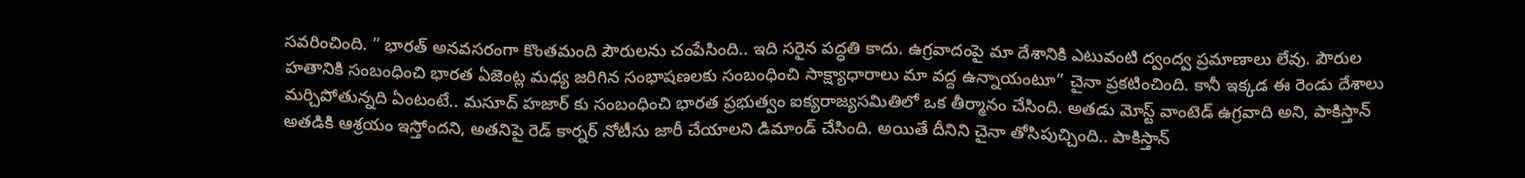సవరించింది. ” భారత్ అనవసరంగా కొంతమంది పౌరులను చంపేసింది.. ఇది సరైన పద్ధతి కాదు. ఉగ్రవాదంపై మా దేశానికి ఎటువంటి ద్వంద్వ ప్రమాణాలు లేవు. పౌరుల హతానికి సంబంధించి భారత ఏజెంట్ల మధ్య జరిగిన సంభాషణలకు సంబంధించి సాక్ష్యాధారాలు మా వద్ద ఉన్నాయంటూ” చైనా ప్రకటించింది. కానీ ఇక్కడ ఈ రెండు దేశాలు మర్చిపోతున్నది ఏంటంటే.. మసూద్ హజార్ కు సంబంధించి భారత ప్రభుత్వం ఐక్యరాజ్యసమితిలో ఒక తీర్మానం చేసింది. అతడు మోస్ట్ వాంటెడ్ ఉగ్రవాది అని, పాకిస్తాన్ అతడికి ఆశ్రయం ఇస్తోందని, అతనిపై రెడ్ కార్నర్ నోటీసు జారీ చేయాలని డిమాండ్ చేసింది. అయితే దీనిని చైనా తోసిపుచ్చింది.. పాకిస్తాన్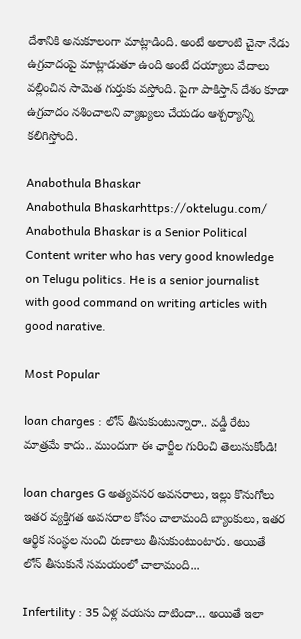దేశానికి అనుకూలంగా మాట్లాడింది. అంటే అలాంటి చైనా నేడు ఉగ్రవాదంపై మాట్లాడుతూ ఉంది అంటే దయ్యాలు వేదాలు వల్లించిన సామెత గుర్తుకు వస్తోంది. పైగా పాకిస్తాన్ దేశం కూడా ఉగ్రవాదం నశించాలని వ్యాఖ్యలు చేయడం ఆశ్చర్యాన్ని కలిగిస్తోంది.

Anabothula Bhaskar
Anabothula Bhaskarhttps://oktelugu.com/
Anabothula Bhaskar is a Senior Political Content writer who has very good knowledge on Telugu politics. He is a senior journalist with good command on writing articles with good narative.

Most Popular

loan charges : లోన్ తీసుకుంటున్నారా.. వడ్డీ రేటు మాత్రమే కాదు.. ముందుగా ఈ ఛార్జీల గురించి తెలుసుకోండి!

loan charges G అత్యవసర అవసరాలు, ఇల్లు కొనుగోలు ఇతర వ్యక్తిగత అవసరాల కోసం చాలామంది బ్యాంకులు, ఇతర ఆర్థిక సంస్థల నుంచి రుణాలు తీసుకుంటుంటారు. అయితే లోన్ తీసుకునే సమయంలో చాలామంది...

Infertility : 35 ఏళ్ల వయసు దాటిందా… అయితే ఇలా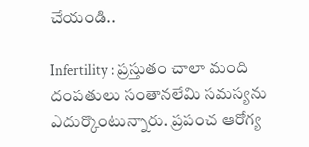చేయండి..

Infertility : ప్రస్తుతం చాలా మంది దంపతులు సంతానలేమి సమస్యను ఎదుర్కొంటున్నారు. ప్రపంచ ఆరోగ్య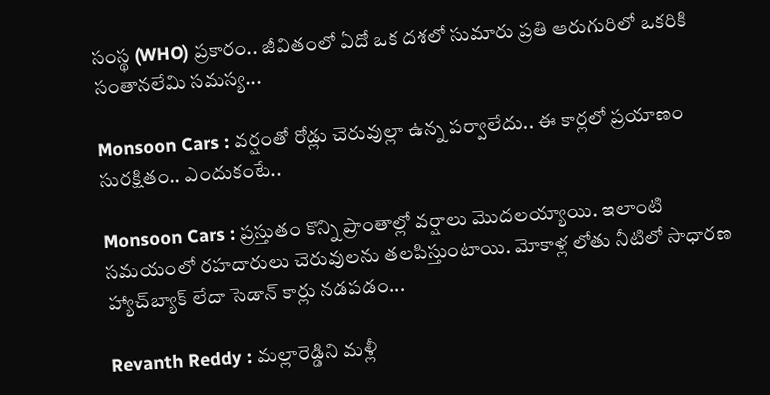సంస్థ (WHO) ప్రకారం.. జీవితంలో ఏదో ఒక దశలో సుమారు ప్రతి ఆరుగురిలో ఒకరికి సంతానలేమి సమస్య...

Monsoon Cars : వర్షంతో రోడ్లు చెరువుల్లా ఉన్న పర్వాలేదు.. ఈ కార్లలో ప్రయాణం సురక్షితం.. ఎందుకంటే..

Monsoon Cars : ప్రస్తుతం కొన్ని ప్రాంతాల్లో వర్షాలు మొదలయ్యాయి. ఇలాంటి సమయంలో రహదారులు చెరువులను తలపిస్తుంటాయి. మోకాళ్ల లోతు నీటిలో సాధారణ హ్యాచ్‌బ్యాక్ లేదా సెడాన్ కార్లు నడపడం...

Revanth Reddy : మల్లారెడ్డిని మళ్లీ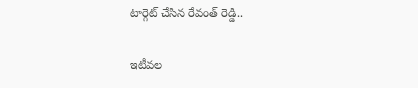టార్గెట్ చేసిన రేవంత్ రెడ్డి..

ఇటీవల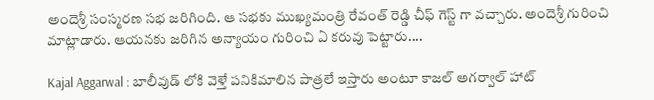అందెశ్రీ సంస్మరణ సభ జరిగింది. ఆ సభకు ముఖ్యమంత్రి రేవంత్ రెడ్డి చీఫ్ గెస్ట్ గా వచ్చారు. అందెశ్రీ గురించి మాట్లాడారు. ఆయనకు జరిగిన అన్యాయం గురించి ఏ కరువు పెట్టారు....

Kajal Aggarwal : బాలీవుడ్ లోకి వెళ్తే పనికిమాలిన పాత్రలే ఇస్తారు అంటూ కాజల్ అగర్వాల్ హాట్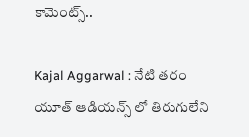కామెంట్స్..

Kajal Aggarwal : నేటి తరం యూత్ ఆడియన్స్ లో తిరుగులేని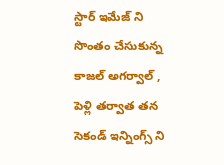స్టార్ ఇమేజ్ ని సొంతం చేసుకున్న కాజల్ అగర్వాల్ , పెళ్లి తర్వాత తన సెకండ్ ఇన్నింగ్స్ ని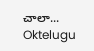చాలా...
Oktelugu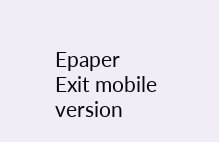Epaper
Exit mobile version